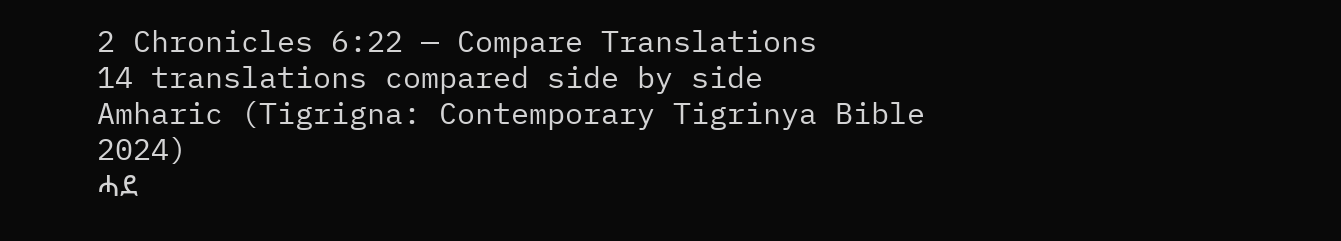2 Chronicles 6:22 — Compare Translations
14 translations compared side by side
Amharic (Tigrigna: Contemporary Tigrinya Bible 2024)
ሓደ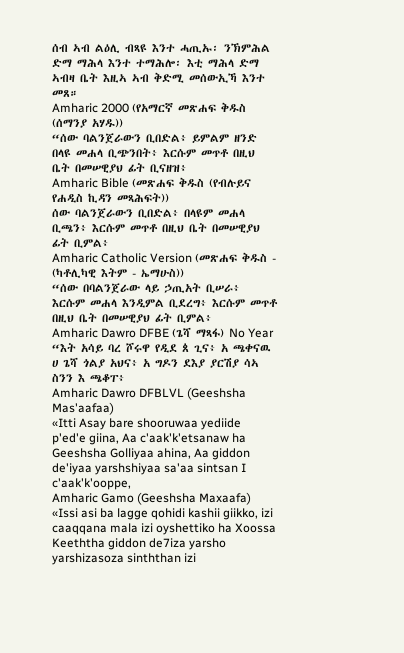ሰብ ኣብ ልዕሊ ብጻዩ እንተ ሓጢኡ፡ ንኽምሕል ድማ ማሕላ እንተ ተማሕሎ፡ እቲ ማሕላ ድማ ኣብዛ ቤት እዚኣ ኣብ ቅድሚ መሰውኢኻ እንተ መጸ።
Amharic 2000 (የአማርኛ መጽሐፍ ቅዱስ (ሰማንያ አሃዱ))
“ሰው ባልንጀራውን ቢበድል፥ ይምልም ዘንድ በላዩ መሐላ ቢጭንበት፥ እርሱም መጥቶ በዚህ ቤት በመሠዊያህ ፊት ቢናዘዝ፥
Amharic Bible (መጽሐፍ ቅዱስ (የብሉይና የሐዲስ ኪዳን መጻሕፍት))
ሰው ባልንጀራውን ቢበድል፥ በላዩም መሐላ ቢጫን፥ እርሱም መጥቶ በዚህ ቤት በመሠዊያህ ፊት ቢምል፥
Amharic Catholic Version (መጽሐፍ ቅዱስ - (ካቶሊካዊ እትም - ኤማሁስ))
“ሰው በባልንጀራው ላይ ኃጢአት ቢሠራ፥ እርሱም መሐላ እንዲምል ቢደረግ፥ እርሱም መጥቶ በዚህ ቤት በመሠዊያህ ፊት ቢምል፥
Amharic Dawro DFBE (ጌሻ ማጻፋ) No Year
“እት አሳይ ባረ ሾሩዋ የዲደ ጰ ጊና፥ አ ጫቀናዉ ሀ ጌሻ ጎልያ አህና፥ አ ግዶን ደእያ ያርሽያ ሳኣ ስንን እ ጫቆፐ፥
Amharic Dawro DFBLVL (Geeshsha Mas'aafaa)
«Itti Asay bare shooruwaa yediide p'ed'e giina, Aa c'aak'k'etsanaw ha Geeshsha Golliyaa ahina, Aa giddon de'iyaa yarshshiyaa sa'aa sintsan I c'aak'k'ooppe,
Amharic Gamo (Geeshsha Maxaafa)
«Issi asi ba lagge qohidi kashii giikko, izi caaqqana mala izi oyshettiko ha Xoossa Keeththa giddon de7iza yarsho yarshizasoza sinththan izi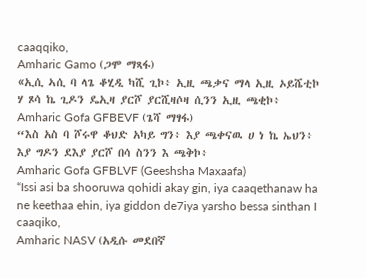caaqqiko,
Amharic Gamo (ጋሞ ማጻፋ)
«ኢሲ ኣሲ ባ ላጌ ቆሂዲ ካሺ ጊኮ፥ ኢዚ ጫቃና ማላ ኢዚ ኦይሼቲኮ ሃ ጾሳ ኬ ጊዶን ዴኢዛ ያርሾ ያርሺዛሶዛ ሲንን ኢዚ ጫቂኮ፥
Amharic Gofa GFBEVF (ጌሻ ማፃፋ)
“እስ አስ ባ ሾሩዋ ቆህድ አካይ ግን፥ እያ ጫቀናዉ ሀ ነ ኬ ኤህን፥ እያ ግዶን ደእያ ያርሾ በሳ ስንን እ ጫቅኮ፥
Amharic Gofa GFBLVF (Geeshsha Maxaafa)
“Issi asi ba shooruwa qohidi akay gin, iya caaqethanaw ha ne keethaa ehin, iya giddon de7iya yarsho bessa sinthan I caaqiko,
Amharic NASV (አዲሱ መደበኛ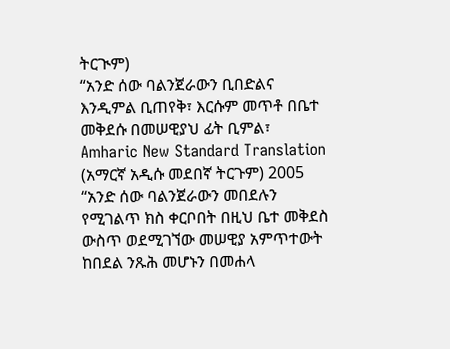ትርጒም)
“አንድ ሰው ባልንጀራውን ቢበድልና እንዲምል ቢጠየቅ፣ እርሱም መጥቶ በቤተ መቅደሱ በመሠዊያህ ፊት ቢምል፣
Amharic New Standard Translation (አማርኛ አዲሱ መደበኛ ትርጉም) 2005
“አንድ ሰው ባልንጀራውን መበደሉን የሚገልጥ ክስ ቀርቦበት በዚህ ቤተ መቅደስ ውስጥ ወደሚገኘው መሠዊያ አምጥተውት ከበደል ንጹሕ መሆኑን በመሐላ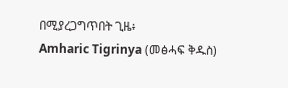በሚያረጋግጥበት ጊዜ፥
Amharic Tigrinya (መፅሓፍ ቅዱስ)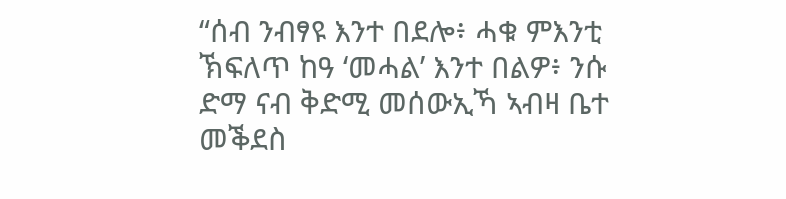“ሰብ ንብፃዩ እንተ በደሎ፥ ሓቁ ምእንቲ ኽፍለጥ ከዓ ‘መሓል’ እንተ በልዎ፥ ንሱ ድማ ናብ ቅድሚ መሰውኢኻ ኣብዛ ቤተ መቕደስ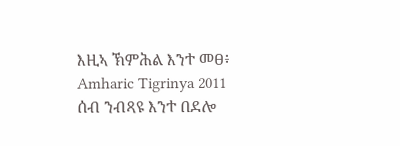እዚኣ ኽምሕል እንተ መፀ፥
Amharic Tigrinya 2011
ሰብ ንብጻዩ እንተ በደሎ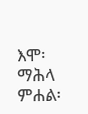እሞ፡ ማሕላ ምሐል፡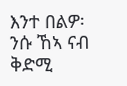እንተ በልዎ፡ ንሱ ኸኣ ናብ ቅድሚ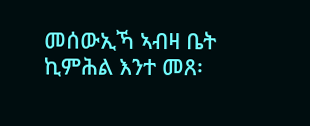መሰውኢኻ ኣብዛ ቤት ኪምሕል እንተ መጸ፡